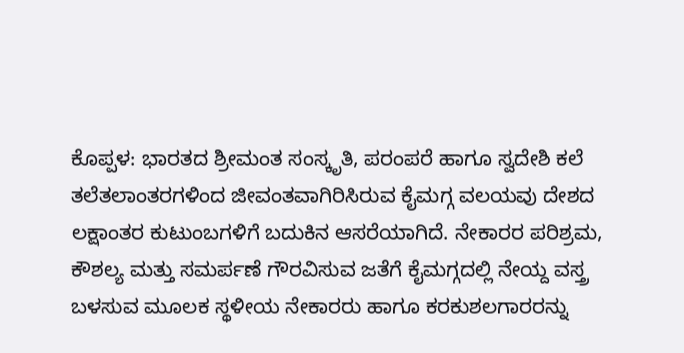ಕೊಪ್ಪಳ: ಭಾರತದ ಶ್ರೀಮಂತ ಸಂಸ್ಕೃತಿ, ಪರಂಪರೆ ಹಾಗೂ ಸ್ವದೇಶಿ ಕಲೆ ತಲೆತಲಾಂತರಗಳಿಂದ ಜೀವಂತವಾಗಿರಿಸಿರುವ ಕೈಮಗ್ಗ ವಲಯವು ದೇಶದ ಲಕ್ಷಾಂತರ ಕುಟುಂಬಗಳಿಗೆ ಬದುಕಿನ ಆಸರೆಯಾಗಿದೆ. ನೇಕಾರರ ಪರಿಶ್ರಮ, ಕೌಶಲ್ಯ ಮತ್ತು ಸಮರ್ಪಣೆ ಗೌರವಿಸುವ ಜತೆಗೆ ಕೈಮಗ್ಗದಲ್ಲಿ ನೇಯ್ದ ವಸ್ತ್ರ ಬಳಸುವ ಮೂಲಕ ಸ್ಥಳೀಯ ನೇಕಾರರು ಹಾಗೂ ಕರಕುಶಲಗಾರರನ್ನು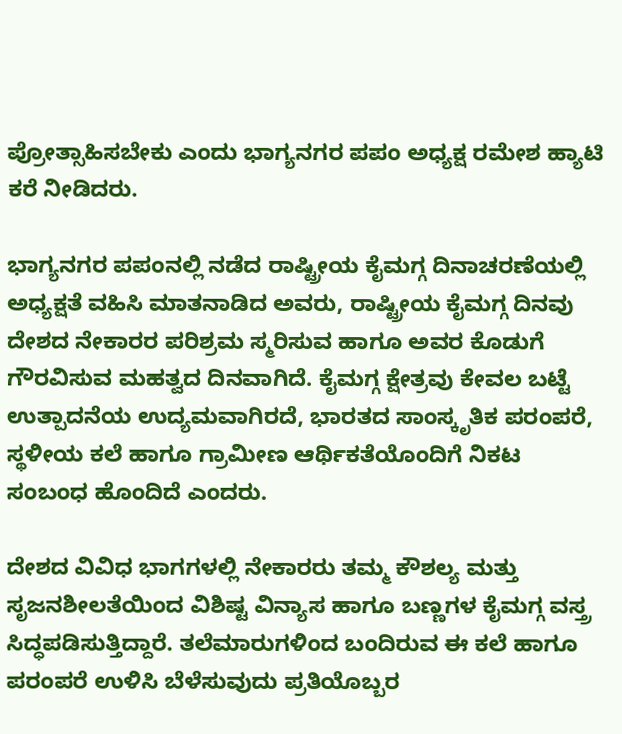ಪ್ರೋತ್ಸಾಹಿಸಬೇಕು ಎಂದು ಭಾಗ್ಯನಗರ ಪಪಂ ಅಧ್ಯಕ್ಷ ರಮೇಶ ಹ್ಯಾಟಿ ಕರೆ ನೀಡಿದರು.

ಭಾಗ್ಯನಗರ ಪಪಂನಲ್ಲಿ ನಡೆದ ರಾಷ್ಟ್ರೀಯ ಕೈಮಗ್ಗ ದಿನಾಚರಣೆಯಲ್ಲಿ ಅಧ್ಯಕ್ಷತೆ ವಹಿಸಿ ಮಾತನಾಡಿದ ಅವರು, ರಾಷ್ಟ್ರೀಯ ಕೈಮಗ್ಗ ದಿನವು ದೇಶದ ನೇಕಾರರ ಪರಿಶ್ರಮ ಸ್ಮರಿಸುವ ಹಾಗೂ ಅವರ ಕೊಡುಗೆ ಗೌರವಿಸುವ ಮಹತ್ವದ ದಿನವಾಗಿದೆ. ಕೈಮಗ್ಗ ಕ್ಷೇತ್ರವು ಕೇವಲ ಬಟ್ಟೆ ಉತ್ಪಾದನೆಯ ಉದ್ಯಮವಾಗಿರದೆ, ಭಾರತದ ಸಾಂಸ್ಕೃತಿಕ ಪರಂಪರೆ, ಸ್ಥಳೀಯ ಕಲೆ ಹಾಗೂ ಗ್ರಾಮೀಣ ಆರ್ಥಿಕತೆಯೊಂದಿಗೆ ನಿಕಟ ಸಂಬಂಧ ಹೊಂದಿದೆ ಎಂದರು.

ದೇಶದ ವಿವಿಧ ಭಾಗಗಳಲ್ಲಿ ನೇಕಾರರು ತಮ್ಮ ಕೌಶಲ್ಯ ಮತ್ತು ಸೃಜನಶೀಲತೆಯಿಂದ ವಿಶಿಷ್ಟ ವಿನ್ಯಾಸ ಹಾಗೂ ಬಣ್ಣಗಳ ಕೈಮಗ್ಗ ವಸ್ತ್ರ ಸಿದ್ಧಪಡಿಸುತ್ತಿದ್ದಾರೆ. ತಲೆಮಾರುಗಳಿಂದ ಬಂದಿರುವ ಈ ಕಲೆ ಹಾಗೂ ಪರಂಪರೆ ಉಳಿಸಿ ಬೆಳೆಸುವುದು ಪ್ರತಿಯೊಬ್ಬರ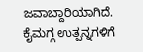ಜವಾಬ್ದಾರಿಯಾಗಿದೆ. ಕೈಮಗ್ಗ ಉತ್ಪನ್ನಗಳಿಗೆ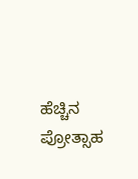ಹೆಚ್ಚಿನ ಪ್ರೋತ್ಸಾಹ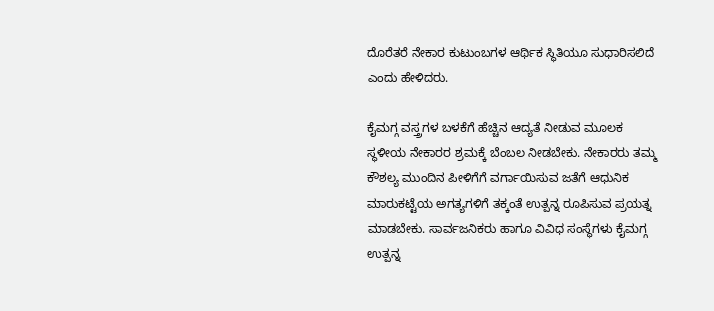ದೊರೆತರೆ ನೇಕಾರ ಕುಟುಂಬಗಳ ಆರ್ಥಿಕ ಸ್ಥಿತಿಯೂ ಸುಧಾರಿಸಲಿದೆ ಎಂದು ಹೇಳಿದರು.

ಕೈಮಗ್ಗ ವಸ್ತ್ರಗಳ ಬಳಕೆಗೆ ಹೆಚ್ಚಿನ ಆದ್ಯತೆ ನೀಡುವ ಮೂಲಕ ಸ್ಥಳೀಯ ನೇಕಾರರ ಶ್ರಮಕ್ಕೆ ಬೆಂಬಲ ನೀಡಬೇಕು. ನೇಕಾರರು ತಮ್ಮ ಕೌಶಲ್ಯ ಮುಂದಿನ ಪೀಳಿಗೆಗೆ ವರ್ಗಾಯಿಸುವ ಜತೆಗೆ ಆಧುನಿಕ ಮಾರುಕಟ್ಟೆಯ ಅಗತ್ಯಗಳಿಗೆ ತಕ್ಕಂತೆ ಉತ್ಪನ್ನ ರೂಪಿಸುವ ಪ್ರಯತ್ನ ಮಾಡಬೇಕು. ಸಾರ್ವಜನಿಕರು ಹಾಗೂ ವಿವಿಧ ಸಂಸ್ಥೆಗಳು ಕೈಮಗ್ಗ ಉತ್ಪನ್ನ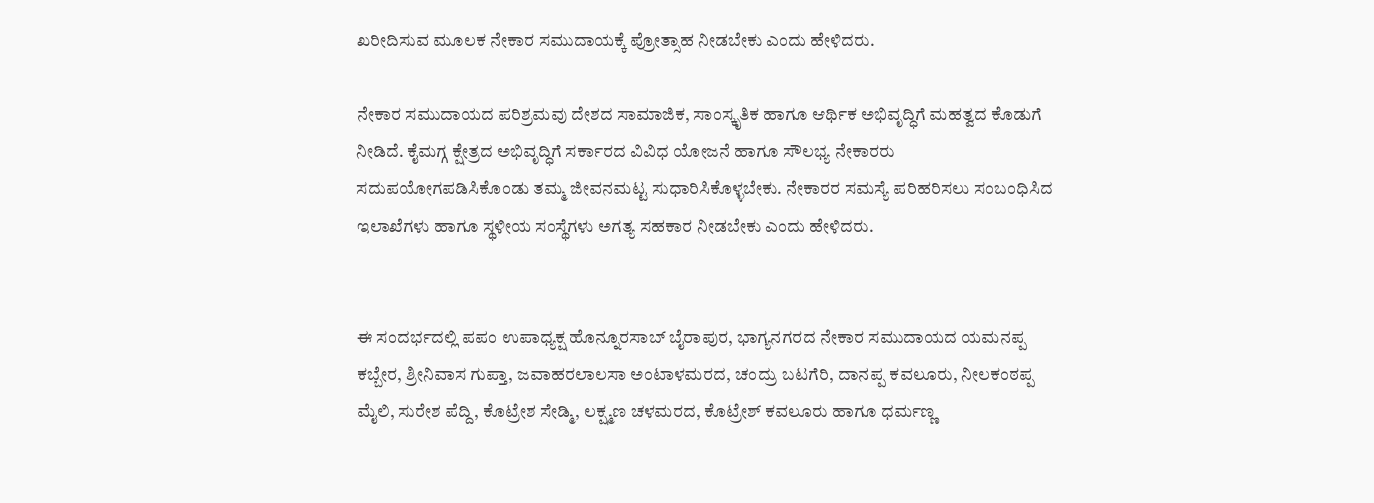ಖರೀದಿಸುವ ಮೂಲಕ ನೇಕಾರ ಸಮುದಾಯಕ್ಕೆ ಪ್ರೋತ್ಸಾಹ ನೀಡಬೇಕು ಎಂದು ಹೇಳಿದರು.

ನೇಕಾರ ಸಮುದಾಯದ ಪರಿಶ್ರಮವು ದೇಶದ ಸಾಮಾಜಿಕ, ಸಾಂಸ್ಕೃತಿಕ ಹಾಗೂ ಆರ್ಥಿಕ ಅಭಿವೃದ್ಧಿಗೆ ಮಹತ್ವದ ಕೊಡುಗೆ ನೀಡಿದೆ. ಕೈಮಗ್ಗ ಕ್ಷೇತ್ರದ ಅಭಿವೃದ್ಧಿಗೆ ಸರ್ಕಾರದ ವಿವಿಧ ಯೋಜನೆ ಹಾಗೂ ಸೌಲಭ್ಯ ನೇಕಾರರು ಸದುಪಯೋಗಪಡಿಸಿಕೊಂಡು ತಮ್ಮ ಜೀವನಮಟ್ಟ ಸುಧಾರಿಸಿಕೊಳ್ಳಬೇಕು. ನೇಕಾರರ ಸಮಸ್ಯೆ ಪರಿಹರಿಸಲು ಸಂಬಂಧಿಸಿದ ಇಲಾಖೆಗಳು ಹಾಗೂ ಸ್ಥಳೀಯ ಸಂಸ್ಥೆಗಳು ಅಗತ್ಯ ಸಹಕಾರ ನೀಡಬೇಕು ಎಂದು ಹೇಳಿದರು.


ಈ ಸಂದರ್ಭದಲ್ಲಿ ಪಪಂ ಉಪಾಧ್ಯಕ್ಷ ಹೊನ್ನೂರಸಾಬ್‌ ಬೈರಾಪುರ, ಭಾಗ್ಯನಗರದ ನೇಕಾರ ಸಮುದಾಯದ ಯಮನಪ್ಪ ಕಬ್ಬೇರ, ಶ್ರೀನಿವಾಸ ಗುಪ್ತಾ, ಜವಾಹರಲಾಲಸಾ ಅಂಟಾಳಮರದ, ಚಂದ್ರು ಬಟಗೆರಿ, ದಾನಪ್ಪ ಕವಲೂರು, ನೀಲಕಂಠಪ್ಪ ಮೈಲಿ, ಸುರೇಶ ಪೆದ್ದಿ, ಕೊಟ್ರೇಶ ಸೇಡ್ಮಿ, ಲಕ್ಷ್ಮಣ ಚಳಮರದ, ಕೊಟ್ರೇಶ್ ಕವಲೂರು ಹಾಗೂ ಧರ್ಮಣ್ಣ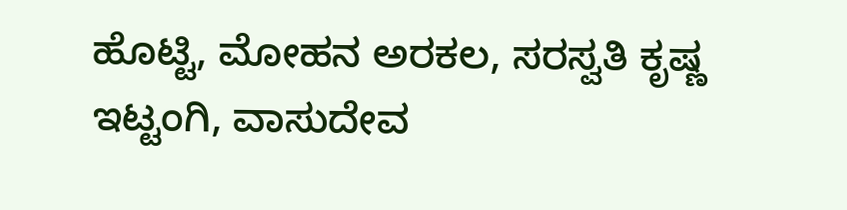ಹೊಟ್ಟಿ, ಮೋಹನ ಅರಕಲ, ಸರಸ್ವತಿ ಕೃಷ್ಣ ಇಟ್ಟಂಗಿ, ವಾಸುದೇವ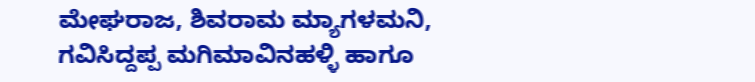ಮೇಘರಾಜ, ಶಿವರಾಮ ಮ್ಯಾಗಳಮನಿ, ಗವಿಸಿದ್ದಪ್ಪ ಮಗಿಮಾವಿನಹಳ್ಳಿ ಹಾಗೂ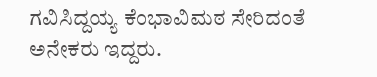ಗವಿಸಿದ್ದಯ್ಯ ಕೆಂಭಾವಿಮಠ ಸೇರಿದಂತೆ ಅನೇಕರು ಇದ್ದರು.